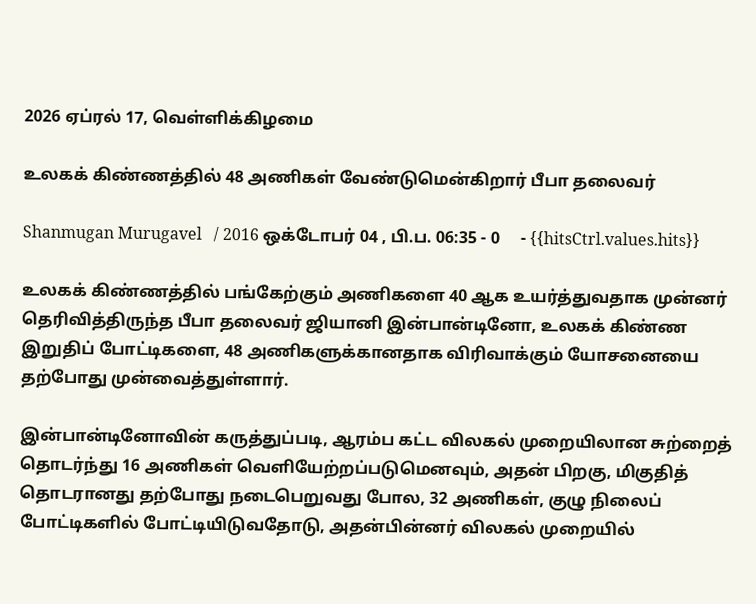2026 ஏப்ரல் 17, வெள்ளிக்கிழமை

உலகக் கிண்ணத்தில் 48 அணிகள் வேண்டுமென்கிறார் பீபா தலைவர்

Shanmugan Murugavel   / 2016 ஒக்டோபர் 04 , பி.ப. 06:35 - 0     - {{hitsCtrl.values.hits}}

உலகக் கிண்ணத்தில் பங்கேற்கும் அணிகளை 40 ஆக உயர்த்துவதாக முன்னர் தெரிவித்திருந்த பீபா தலைவர் ஜியானி இன்பான்டினோ, உலகக் கிண்ண இறுதிப் போட்டிகளை, 48 அணிகளுக்கானதாக விரிவாக்கும் யோசனையை தற்போது முன்வைத்துள்ளார்.

இன்பான்டினோவின் கருத்துப்படி, ஆரம்ப கட்ட விலகல் முறையிலான சுற்றைத் தொடர்ந்து 16 அணிகள் வெளியேற்றப்படுமெனவும், அதன் பிறகு, மிகுதித் தொடரானது தற்போது நடைபெறுவது போல, 32 அணிகள், குழு நிலைப் போட்டிகளில் போட்டியிடுவதோடு, அதன்பின்னர் விலகல் முறையில்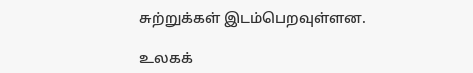சுற்றுக்கள் இடம்பெறவுள்ளன.

உலகக்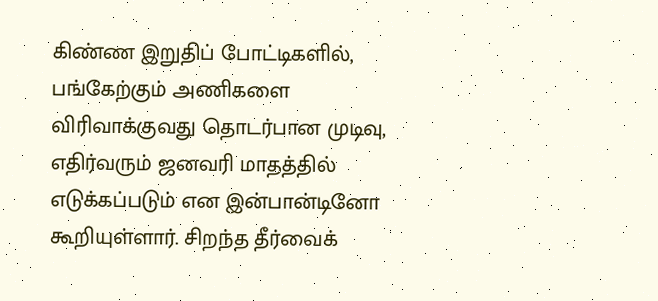கிண்ண இறுதிப் போட்டிகளில், பங்கேற்கும் அணிகளை விரிவாக்குவது தொடர்பான முடிவு, எதிர்வரும் ஜனவரி மாதத்தில் எடுக்கப்படும் என இன்பான்டினோ கூறியுள்ளார். சிறந்த தீர்வைக்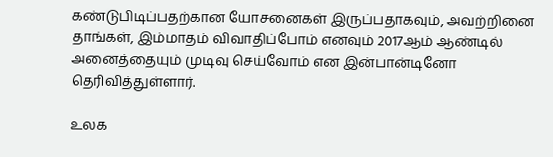கண்டுபிடிப்பதற்கான யோசனைகள் இருப்பதாகவும், அவற்றினை தாங்கள், இம்மாதம் விவாதிப்போம் எனவும் 2017ஆம் ஆண்டில் அனைத்தையும் முடிவு செய்வோம் என இன்பான்டினோ தெரிவித்துள்ளார்.

உலக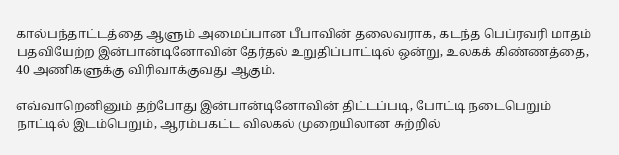கால்பந்தாட்டத்தை ஆளும் அமைப்பான பீபாவின் தலைவராக, கடந்த பெப்ரவரி மாதம் பதவியேற்ற இன்பான்டினோவின் தேர்தல் உறுதிப்பாட்டில் ஒன்று, உலகக் கிண்ணத்தை, 40 அணிகளுக்கு விரிவாக்குவது ஆகும்.

எவ்வாறெனினும் தற்போது இன்பான்டினோவின் திட்டப்படி, போட்டி நடைபெறும் நாட்டில் இடம்பெறும், ஆரம்பகட்ட விலகல் முறையிலான சுற்றில்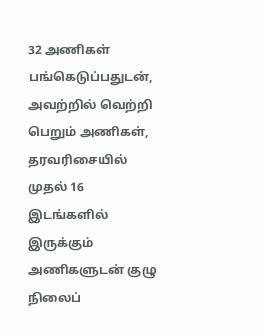32 அணிகள் பங்கெடுப்பதுடன், அவற்றில் வெற்றி பெறும் அணிகள், தரவரிசையில் முதல் 16 இடங்களில் இருக்கும் அணிகளுடன் குழு நிலைப்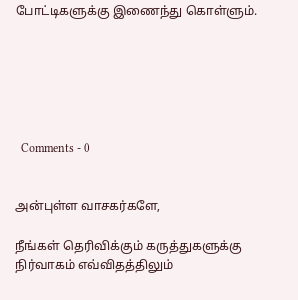போட்டிகளுக்கு இணைந்து கொள்ளும்.






  Comments - 0


அன்புள்ள வாசகர்களே,

நீங்கள் தெரிவிக்கும் கருத்துகளுக்கு நிர்வாகம் எவ்விதத்திலும்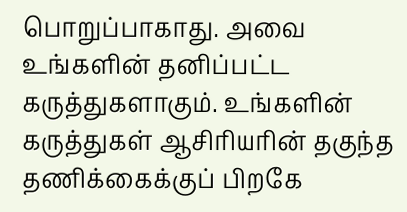பொறுப்பாகாது. அவை உங்களின் தனிப்பட்ட கருத்துகளாகும். உங்களின் கருத்துகள் ஆசிரியரின் தகுந்த தணிக்கைக்குப் பிறகே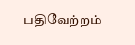பதிவேற்றம்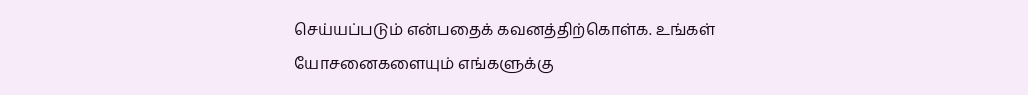செய்யப்படும் என்பதைக் கவனத்திற்கொள்க. உங்கள் யோசனைகளையும் எங்களுக்கு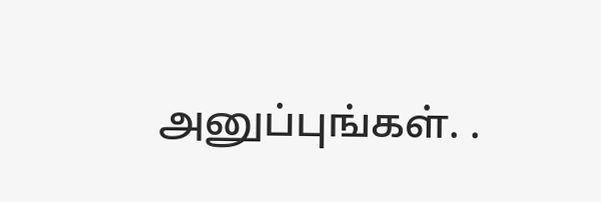அனுப்புங்கள். .